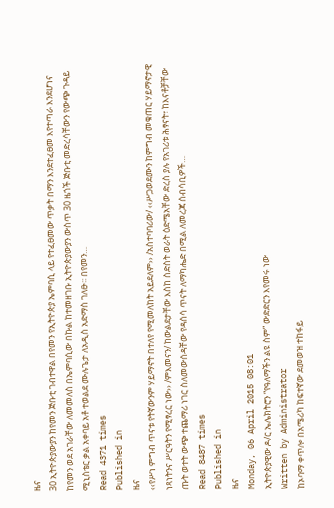ዜና
30 ኢትዮጵያውያን ከየመን ጅቡቲ ገብተዋል በየመን የኢትዮጵያ ኤምባሲ ላይ የተፈፀመው ጥቃት በማን እንደተፈፀመ እየተጣራ እንደሆነና ከየመን ወደ አገራቸው ለመመለስ በኤምባሲው በኩል ከተመዘገቡ ኢትዮጵያውያን ውስጥ 30 ዜጎች ጅቡቲ መድረሳቸውን የውጭ ጉዳይ ሚኒስቴር ቃል አቀባይ አቶ ተወልደ ሙሉጌታ ለአዲስ አድማስ ገለፁ፡፡ በየመን…
Read 4371 times
Published in
ዜና
‹‹የሥነ ምግብ ጥናቱ የትኛውንም ሃይማኖት በተለየ የሚመለከት አይደለም›› /አስተባባሪው/ ‹‹ሥጋወደሙን ከምግብ መቁጠር ሃይማኖታዊ ነጻነትንና ሥርዓትን የሚፃረር ነው›› /ምእመናን/ ከውልደታቸው እስከ ስድስት ወራት ዕድሜአቸው ድረስ ያሉ የአገሪቱ ሕፃናት፣ ከእናቶቻቸው ጡት ወተት ውጭ ተጨማሪ ነገር ስለመውሰዳቸው የዳሰሳ ጥናት ለማካሔድ በሚል ለመረጃ ሰብሳቢዎች…
Read 8487 times
Published in
ዜና
Monday, 06 April 2015 08:01
ኢትዮጵያዊው ዶ/ር ኤሌክትሮን “የዓለማችን ልዩ ስም” ውድድርን እየመሩ ነው
Written by Administrator
ከኦባማ ቀጥሎ በአሜሪካ ከፍተኛው ደመወዝ ተከፋይ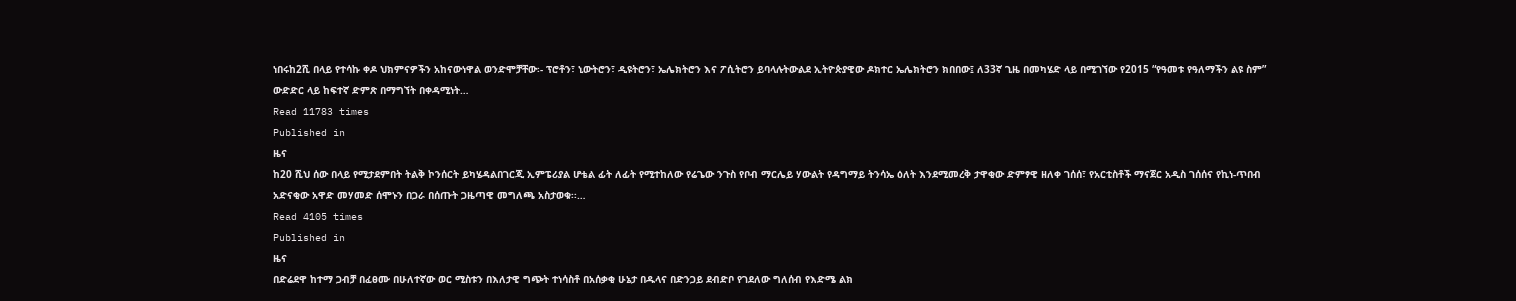ነበሩከ2ሺ በላይ የተሳኩ ቀዶ ህክምናዎችን አከናውነዋል ወንድሞቻቸው፡- ፕሮቶን፣ ኒውትሮን፣ ዲዩትሮን፣ ኤሌክትሮን እና ፖሲትሮን ይባላሉትውልደ ኢትዮጵያዊው ዶክተር ኤሌክትሮን ክበበው፤ ለ33ኛ ጊዜ በመካሄድ ላይ በሚገኘው የ2015 “የዓመቱ የዓለማችን ልዩ ስም” ውድድር ላይ ከፍተኛ ድምጽ በማግኘት በቀዳሚነት…
Read 11783 times
Published in
ዜና
ከ20 ሺህ ሰው በላይ የሚታደምበት ትልቅ ኮንሰርት ይካሄዳልበገርጂ ኢምፔሪያል ሆቴል ፊት ለፊት የሚተከለው የሬጌው ንጉስ የቦብ ማርሌይ ሃውልት የዳግማይ ትንሳኤ ዕለት እንደሚመረቅ ታዋቂው ድምፃዊ ዘለቀ ገሰሰ፣ የአርቲስቶች ማናጀር አዲስ ገሰሰና የኪነ-ጥበብ አድናቂው አዋድ መሃመድ ሰሞኑን በጋራ በሰጡት ጋዜጣዊ መግለጫ አስታወቁ፡፡…
Read 4105 times
Published in
ዜና
በድሬደዋ ከተማ ጋብቻ በፈፀሙ በሁለተኛው ወር ሚስቱን በእለታዊ ግጭት ተነሳስቶ በአሰቃቂ ሁኔታ በዱላና በድንጋይ ደብድቦ የገደለው ግለሰብ የእድሜ ልክ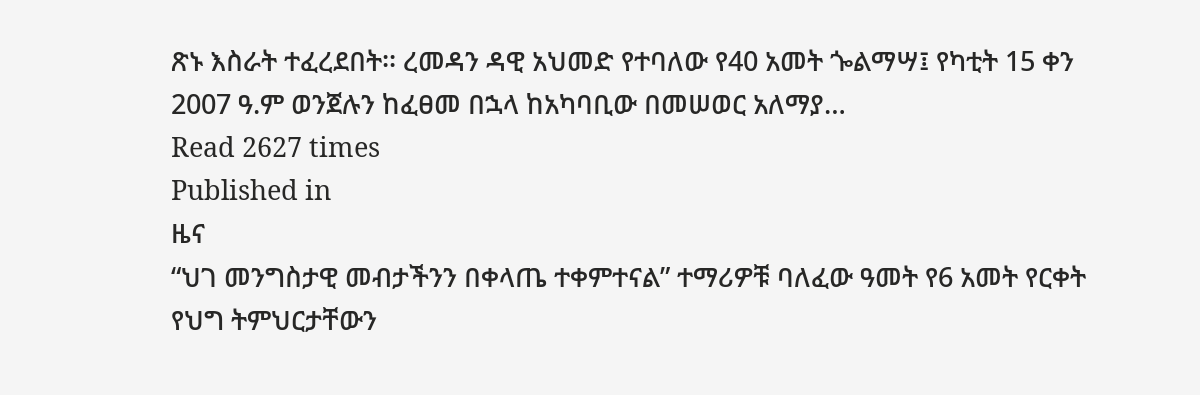ጽኑ እስራት ተፈረደበት፡፡ ረመዳን ዳዊ አህመድ የተባለው የ40 አመት ጐልማሣ፤ የካቲት 15 ቀን 2007 ዓ.ም ወንጀሉን ከፈፀመ በኋላ ከአካባቢው በመሠወር አለማያ…
Read 2627 times
Published in
ዜና
“ህገ መንግስታዊ መብታችንን በቀላጤ ተቀምተናል” ተማሪዎቹ ባለፈው ዓመት የ6 አመት የርቀት የህግ ትምህርታቸውን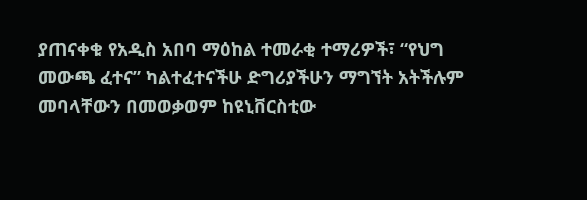ያጠናቀቁ የአዲስ አበባ ማዕከል ተመራቂ ተማሪዎች፣ “የህግ መውጫ ፈተና” ካልተፈተናችሁ ድግሪያችሁን ማግኘት አትችሉም መባላቸውን በመወቃወም ከዩኒቨርስቲው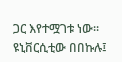ጋር እየተሟገቱ ነው፡፡ ዩኒቨርሲቲው በበኩሉ፤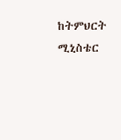ከትምህርት ሚኒስቴር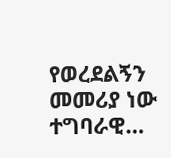የወረደልኝን መመሪያ ነው ተግባራዊ…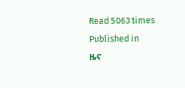Read 5063 times
Published in
ዜና